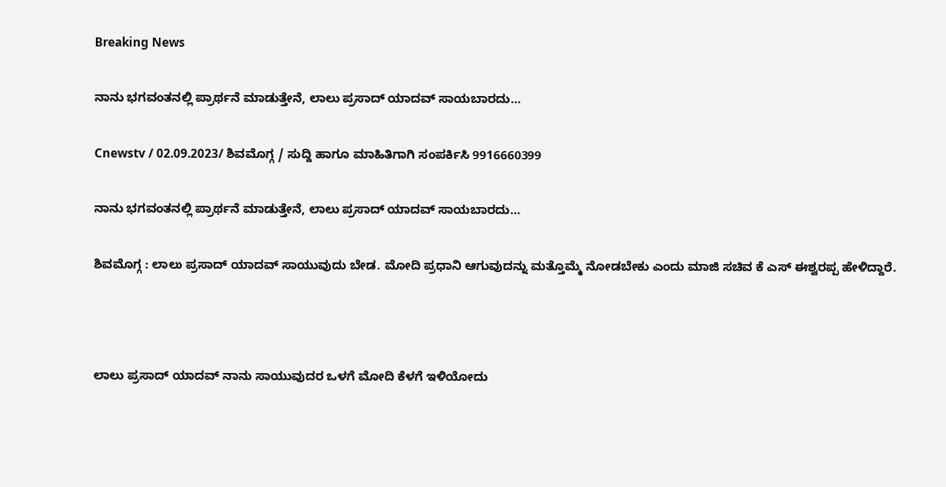Breaking News

ನಾನು ಭಗವಂತನಲ್ಲಿ ಪ್ರಾರ್ಥನೆ ಮಾಡುತ್ತೇನೆ, ಲಾಲು ಪ್ರಸಾದ್ ಯಾದವ್ ಸಾಯಬಾರದು…

Cnewstv / 02.09.2023/ ಶಿವಮೊಗ್ಗ / ಸುದ್ದಿ ಹಾಗೂ ಮಾಹಿತಿಗಾಗಿ ಸಂಪರ್ಕಿಸಿ 9916660399

ನಾನು ಭಗವಂತನಲ್ಲಿ ಪ್ರಾರ್ಥನೆ ಮಾಡುತ್ತೇನೆ, ಲಾಲು ಪ್ರಸಾದ್ ಯಾದವ್ ಸಾಯಬಾರದು…

ಶಿವಮೊಗ್ಗ : ಲಾಲು ಪ್ರಸಾದ್ ಯಾದವ್ ಸಾಯುವುದು ಬೇಡ. ಮೋದಿ ಪ್ರಧಾನಿ ಆಗುವುದನ್ನು ಮತ್ತೊಮ್ಮೆ ನೋಡಬೇಕು ಎಂದು ಮಾಜಿ ಸಚಿವ ಕೆ ಎಸ್ ಈಶ್ವರಪ್ಪ ಹೇಳಿದ್ದಾರೆ.



ಲಾಲು ಪ್ರಸಾದ್ ಯಾದವ್ ನಾನು ಸಾಯುವುದರ ಒಳಗೆ ಮೋದಿ ಕೆಳಗೆ ಇಳಿಯೋದು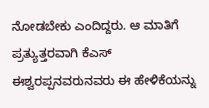ನೋಡಬೇಕು ಎಂದಿದ್ದರು. ಆ ಮಾತಿಗೆ ಪ್ರತ್ಯುತ್ತರವಾಗಿ ಕೆಎಸ್ ಈಶ್ವರಪ್ಪನವರುನವರು ಈ ಹೇಳಿಕೆಯನ್ನು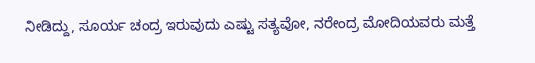ನೀಡಿದ್ದು, ಸೂರ್ಯ ಚಂದ್ರ ಇರುವುದು ಎಷ್ಟು ಸತ್ಯವೋ, ನರೇಂದ್ರ ಮೋದಿಯವರು ಮತ್ತೆ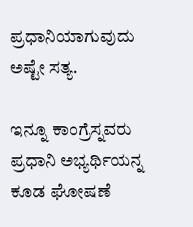ಪ್ರಧಾನಿಯಾಗುವುದು ಅಷ್ಟೇ ಸತ್ಯ.

ಇನ್ನೂ ಕಾಂಗ್ರೆಸ್ನವರು ಪ್ರಧಾನಿ ಅಭ್ಯರ್ಥಿಯನ್ನ ಕೂಡ ಘೋಷಣೆ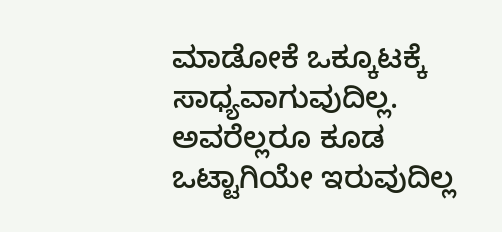ಮಾಡೋಕೆ ಒಕ್ಕೂಟಕ್ಕೆ ಸಾಧ್ಯವಾಗುವುದಿಲ್ಲ. ಅವರೆಲ್ಲರೂ ಕೂಡ ಒಟ್ಟಾಗಿಯೇ ಇರುವುದಿಲ್ಲ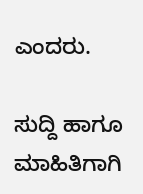ಎಂದರು.

ಸುದ್ದಿ ಹಾಗೂ ಮಾಹಿತಿಗಾಗಿ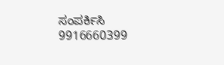ಸಂಪರ್ಕಿಸಿ 9916660399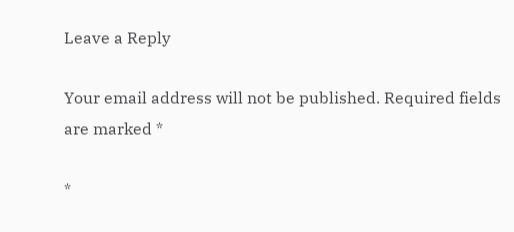Leave a Reply

Your email address will not be published. Required fields are marked *

*